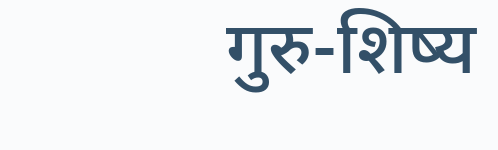गुरु-शिष्य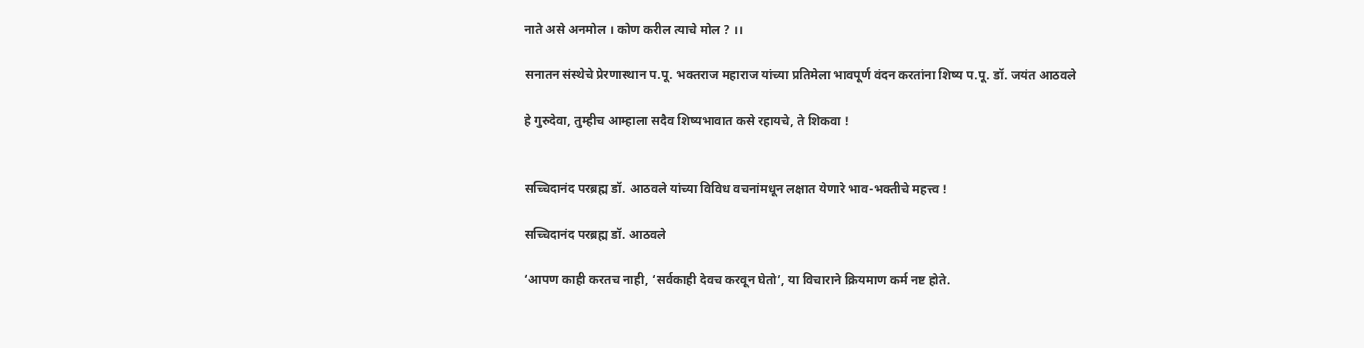नाते असे अनमोल । कोण करील त्याचे मोल ? ।।

सनातन संस्थेचे प्रेरणास्थान प.पू. भक्तराज महाराज यांच्या प्रतिमेला भावपूर्ण वंदन करतांना शिष्य प.पू. डॉ. जयंत आठवले

हे गुरुदेवा, तुम्हीच आम्हाला सदैव शिष्यभावात कसे रहायचे, ते शिकवा !


सच्चिदानंद परब्रह्म डॉ. आठवले यांच्या विविध वचनांमधून लक्षात येणारे भाव-भक्तीचे महत्त्व !

सच्चिदानंद परब्रह्म डॉ. आठवले

‘आपण काही करतच नाही, ‘सर्वकाही देवच करवून घेतो’, या विचाराने क्रियमाण कर्म नष्ट होते.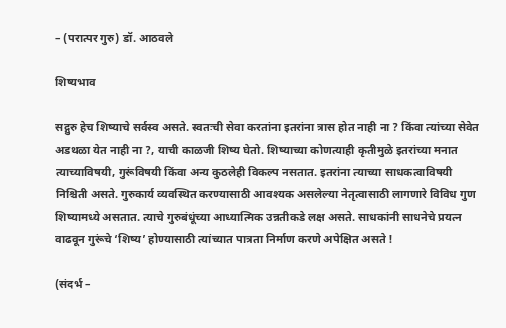– (परात्पर गुरु) डॉ. आठवले

शिष्यभाव

सद्गुरु हेच शिष्याचे सर्वस्व असते. स्वतःची सेवा करतांना इतरांना त्रास होत नाही ना ? किंवा त्यांच्या सेवेत अडथळा येत नाही ना ?, याची काळजी शिष्य घेतो. शिष्याच्या कोणत्याही कृतीमुळे इतरांच्या मनात त्याच्याविषयी, गुरूंविषयी किंवा अन्य कुठलेही विकल्प नसतात. इतरांना त्याच्या साधकत्वाविषयी निश्चिती असते. गुरुकार्य व्यवस्थित करण्यासाठी आवश्यक असलेल्या नेतृत्वासाठी लागणारे विविध गुण शिष्यामध्ये असतात. त्याचे गुरुबंधूंच्या आध्यात्मिक उन्नतीकडे लक्ष असते. साधकांनी साधनेचे प्रयत्न वाढवून गुरूंचे ‘शिष्य’ होण्यासाठी त्यांच्यात पात्रता निर्माण करणे अपेक्षित असते !

(संदर्भ –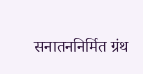सनातननिर्मित ग्रंथ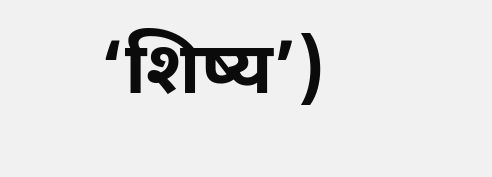‘शिष्य’)